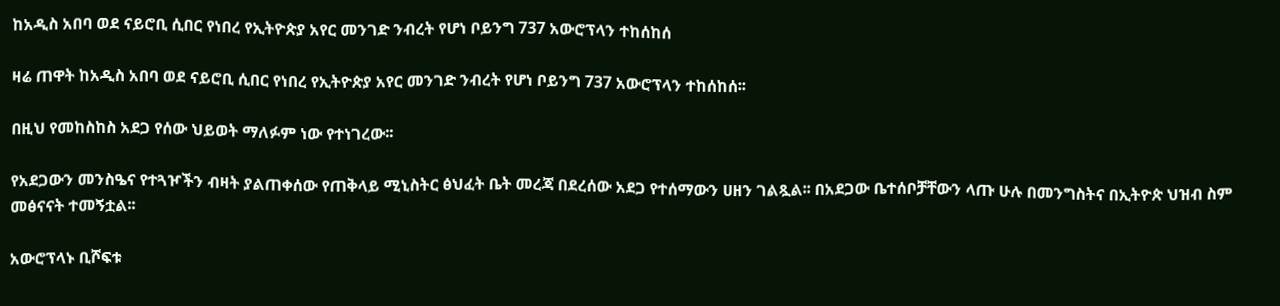ከአዲስ አበባ ወደ ናይሮቢ ሲበር የነበረ የኢትዮጵያ አየር መንገድ ንብረት የሆነ ቦይንግ 737 አውሮፕላን ተከሰከሰ

ዛሬ ጠዋት ከአዲስ አበባ ወደ ናይሮቢ ሲበር የነበረ የኢትዮጵያ አየር መንገድ ንብረት የሆነ ቦይንግ 737 አውሮፕላን ተከሰከሰ፡፡

በዚህ የመከስከስ አደጋ የሰው ህይወት ማለፉም ነው የተነገረው፡፡

የአደጋውን መንስዔና የተጓዦችን ብዛት ያልጠቀሰው የጠቅላይ ሚኒስትር ፅህፈት ቤት መረጃ በደረሰው አደጋ የተሰማውን ሀዘን ገልጿል፡፡ በአደጋው ቤተሰቦቻቸውን ላጡ ሁሉ በመንግስትና በኢትዮጵ ህዝብ ስም መፅናናት ተመኝቷል፡፡

አውሮፕላኑ ቢሾፍቱ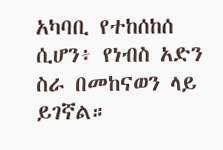አካባቢ የተከሰከሰ ሲሆን፥ የነብስ አድን ስራ በመከናወን ላይ ይገኛል።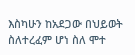እስካሁን ከአደጋው በህይወት ስለተረፈም ሆነ ስለ ሞተ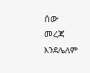ሰው መረጃ እንደሌለም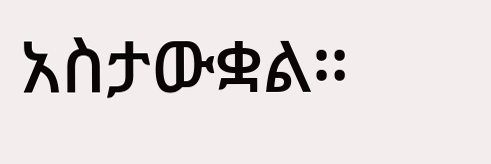አስታውቋል።